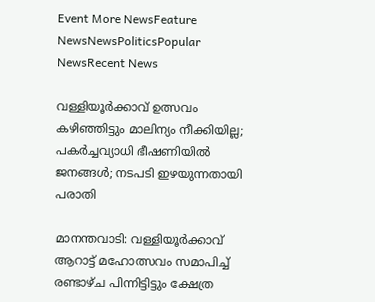Event More NewsFeature NewsNewsPoliticsPopular NewsRecent News

വള്ളിയൂർക്കാവ് ഉത്സവം കഴിഞ്ഞിട്ടും മാലിന്യം നീക്കിയില്ല; പകർച്ചവ്യാധി ഭീഷണിയിൽ ജനങ്ങൾ; നടപടി ഇഴയുന്നതായി പരാതി

മാനന്തവാടി: വള്ളിയൂർക്കാവ് ആറാട്ട് മഹോത്സവം സമാപിച്ച് രണ്ടാഴ്ച പിന്നിട്ടിട്ടും ക്ഷേത്ര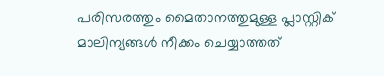പരിസരത്തും മൈതാനത്തുമുള്ള പ്ലാസ്റ്റിക് മാലിന്യങ്ങൾ നീക്കം ചെയ്യാത്തത്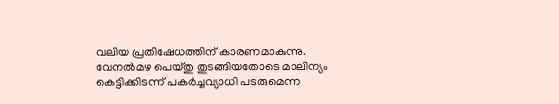വലിയ പ്രതിഷേധത്തിന് കാരണമാകുന്നു. വേനൽമഴ പെയ്തു തുടങ്ങിയതോടെ മാലിന്യം കെട്ടിക്കിടന്ന് പകർച്ചവ്യാധി പടരുമെന്ന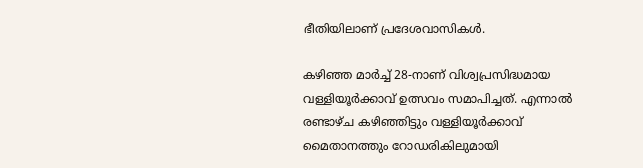ഭീതിയിലാണ് പ്രദേശവാസികൾ.

കഴിഞ്ഞ മാർച്ച് 28-നാണ് വിശ്വപ്രസിദ്ധമായ വള്ളിയൂർക്കാവ് ഉത്സവം സമാപിച്ചത്. എന്നാൽ രണ്ടാഴ്ച കഴിഞ്ഞിട്ടും വള്ളിയൂർക്കാവ് മൈതാനത്തും റോഡരികിലുമായി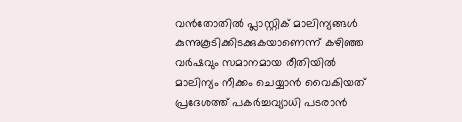വൻതോതിൽ പ്ലാസ്റ്റിക് മാലിന്യങ്ങൾ കുന്നുകൂടിക്കിടക്കുകയാണെന്ന് കഴിഞ്ഞ വർഷവും സമാനമായ രീതിയിൽ മാലിന്യം നീക്കം ചെയ്യാൻ വൈകിയത് പ്രദേശത്ത് പകർച്ചവ്യാധി പടരാൻ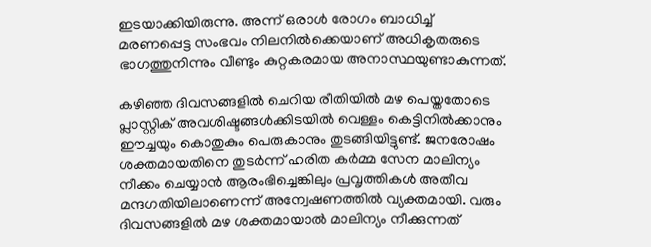ഇടയാക്കിയിരുന്നു. അന്ന് ഒരാൾ രോഗം ബാധിച്ച് മരണപ്പെട്ട സംഭവം നിലനിൽക്കെയാണ് അധികൃതരുടെ ഭാഗത്തുനിന്നും വീണ്ടും കുറ്റകരമായ അനാസ്ഥയുണ്ടാകുന്നത്.

കഴിഞ്ഞ ദിവസങ്ങളിൽ ചെറിയ രീതിയിൽ മഴ പെയ്തതോടെ പ്ലാസ്റ്റിക് അവശിഷ്ടങ്ങൾക്കിടയിൽ വെള്ളം കെട്ടിനിൽക്കാനും ഈച്ചയും കൊതുകും പെരുകാനും തുടങ്ങിയിട്ടുണ്ട്. ജനരോഷം ശക്തമായതിനെ തുടർന്ന് ഹരിത കർമ്മ സേന മാലിന്യം നീക്കം ചെയ്യാൻ ആരംഭിച്ചെങ്കിലും പ്രവൃത്തികൾ അതീവ മന്ദഗതിയിലാണെന്ന് അന്വേഷണത്തിൽ വ്യക്തമായി. വരും ദിവസങ്ങളിൽ മഴ ശക്തമായാൽ മാലിന്യം നീക്കുന്നത്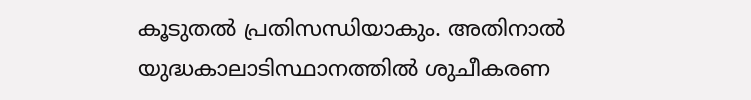കൂടുതൽ പ്രതിസന്ധിയാകും. അതിനാൽ യുദ്ധകാലാടിസ്ഥാനത്തിൽ ശുചീകരണ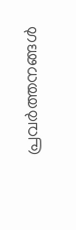പ്രവർത്തനങ്ങൾ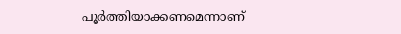പൂർത്തിയാക്കണമെന്നാണ്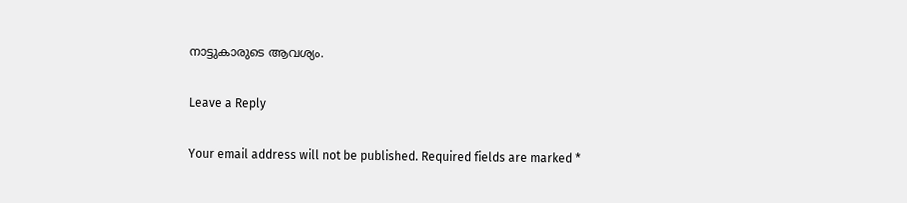നാട്ടുകാരുടെ ആവശ്യം.

Leave a Reply

Your email address will not be published. Required fields are marked *